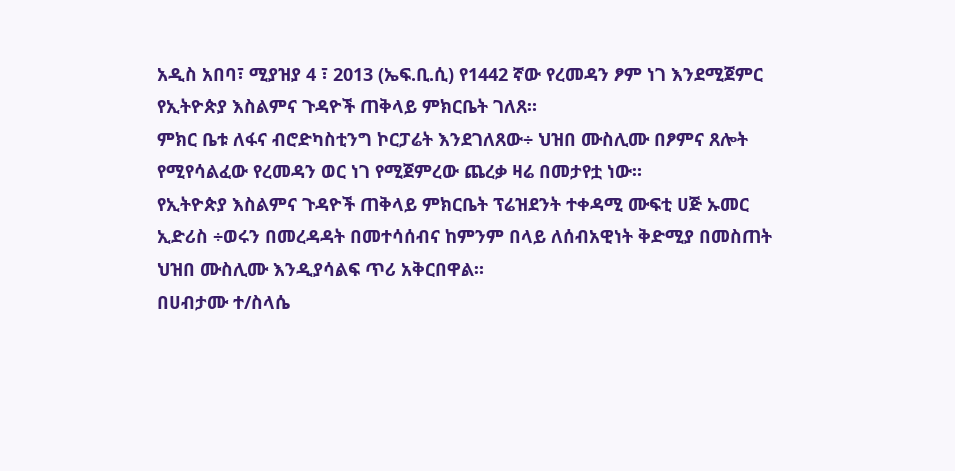አዲስ አበባ፣ ሚያዝያ 4 ፣ 2013 (ኤፍ.ቢ.ሲ) የ1442 ኛው የረመዳን ፆም ነገ እንደሚጀምር የኢትዮጵያ እስልምና ጉዳዮች ጠቅላይ ምክርቤት ገለጸ።
ምክር ቤቱ ለፋና ብሮድካስቲንግ ኮርፓሬት እንደገለጸው÷ ህዝበ ሙስሊሙ በፆምና ጸሎት የሚየሳልፈው የረመዳን ወር ነገ የሚጀምረው ጨረቃ ዛሬ በመታየቷ ነው።
የኢትዮጵያ እስልምና ጉዳዮች ጠቅላይ ምክርቤት ፕሬዝደንት ተቀዳሚ ሙፍቲ ሀጅ ኡመር ኢድሪስ ÷ወሩን በመረዳዳት በመተሳሰብና ከምንም በላይ ለሰብአዊነት ቅድሚያ በመስጠት ህዝበ ሙስሊሙ እንዲያሳልፍ ጥሪ አቅርበዋል።
በሀብታሙ ተ/ስላሴ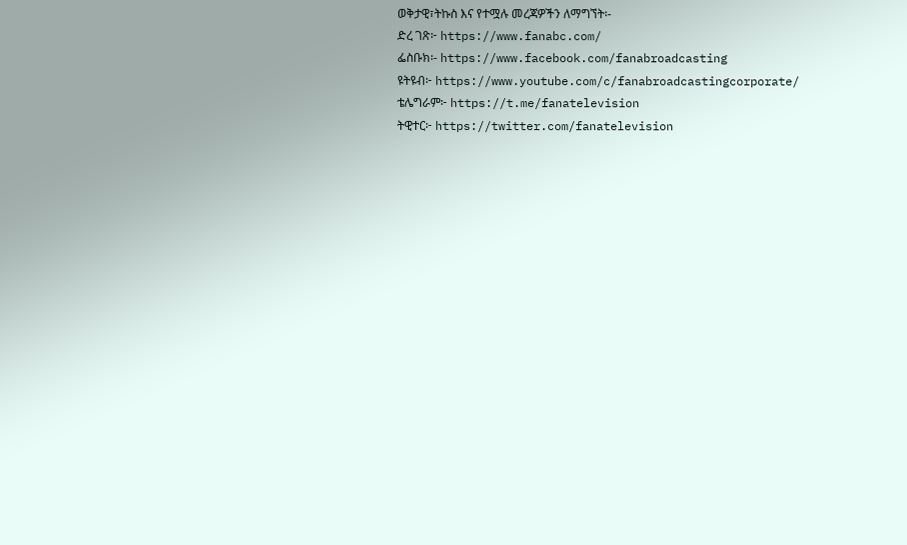ወቅታዊ፣ትኩስ እና የተሟሉ መረጃዎችን ለማግኘት፡-
ድረ ገጽ፦ https://www.fanabc.com/
ፌስቡክ፡- https://www.facebook.com/fanabroadcasting
ዩትዩብ፦ https://www.youtube.com/c/fanabroadcastingcorporate/
ቴሌግራም፦ https://t.me/fanatelevision
ትዊተር፦ https://twitter.com/fanatelevision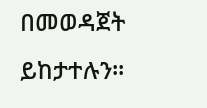በመወዳጀት ይከታተሉን፡፡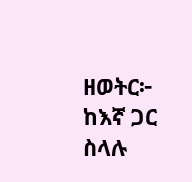ዘወትር፦ ከእኛ ጋር ስላሉ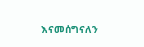እናመሰግናለን